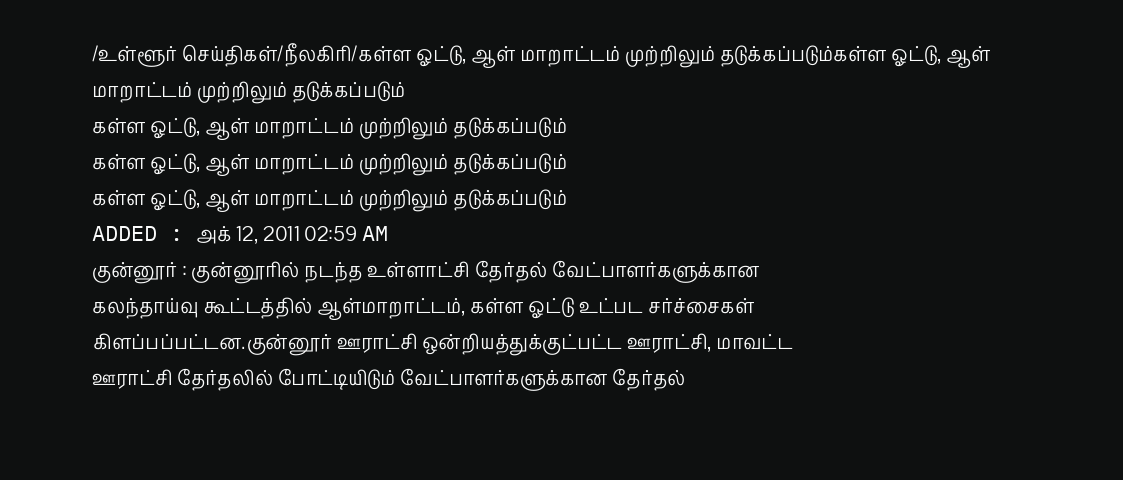/உள்ளூர் செய்திகள்/நீலகிரி/கள்ள ஓட்டு, ஆள் மாறாட்டம் முற்றிலும் தடுக்கப்படும்கள்ள ஓட்டு, ஆள் மாறாட்டம் முற்றிலும் தடுக்கப்படும்
கள்ள ஓட்டு, ஆள் மாறாட்டம் முற்றிலும் தடுக்கப்படும்
கள்ள ஓட்டு, ஆள் மாறாட்டம் முற்றிலும் தடுக்கப்படும்
கள்ள ஓட்டு, ஆள் மாறாட்டம் முற்றிலும் தடுக்கப்படும்
ADDED : அக் 12, 2011 02:59 AM
குன்னூர் : குன்னூரில் நடந்த உள்ளாட்சி தேர்தல் வேட்பாளர்களுக்கான
கலந்தாய்வு கூட்டத்தில் ஆள்மாறாட்டம், கள்ள ஓட்டு உட்பட சர்ச்சைகள்
கிளப்பப்பட்டன.குன்னூர் ஊராட்சி ஒன்றியத்துக்குட்பட்ட ஊராட்சி, மாவட்ட
ஊராட்சி தேர்தலில் போட்டியிடும் வேட்பாளர்களுக்கான தேர்தல்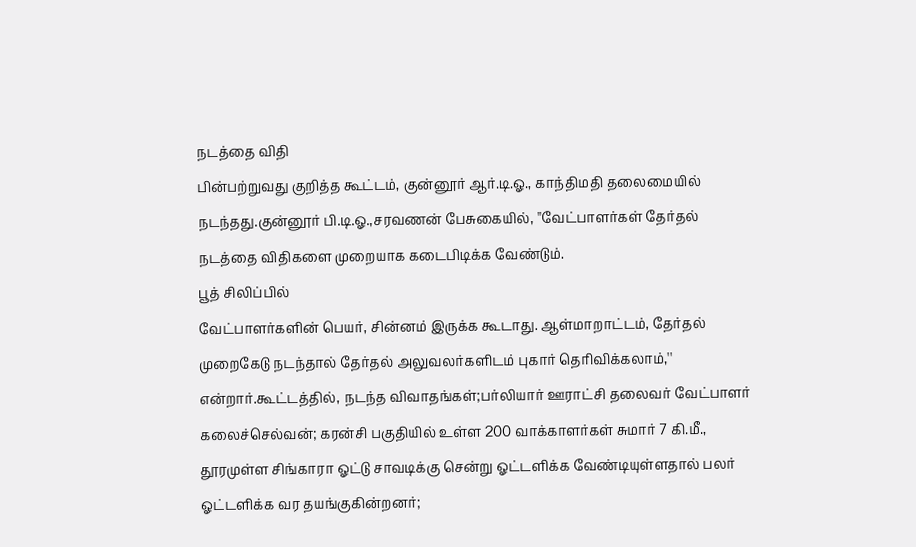நடத்தை விதி
பின்பற்றுவது குறித்த கூட்டம், குன்னூர் ஆர்.டி.ஓ., காந்திமதி தலைமையில்
நடந்தது.குன்னூர் பி.டி.ஓ.,சரவணன் பேசுகையில், ''வேட்பாளர்கள் தேர்தல்
நடத்தை விதிகளை முறையாக கடைபிடிக்க வேண்டும்.
பூத் சிலிப்பில்
வேட்பாளர்களின் பெயர், சின்னம் இருக்க கூடாது. ஆள்மாறாட்டம், தேர்தல்
முறைகேடு நடந்தால் தேர்தல் அலுவலர்களிடம் புகார் தெரிவிக்கலாம்,''
என்றார்.கூட்டத்தில், நடந்த விவாதங்கள்;பர்லியார் ஊராட்சி தலைவர் வேட்பாளர்
கலைச்செல்வன்; கரன்சி பகுதியில் உள்ள 200 வாக்காளர்கள் சுமார் 7 கி.மீ.,
தூரமுள்ள சிங்காரா ஓட்டு சாவடிக்கு சென்று ஓட்டளிக்க வேண்டியுள்ளதால் பலர்
ஓட்டளிக்க வர தயங்குகின்றனர்;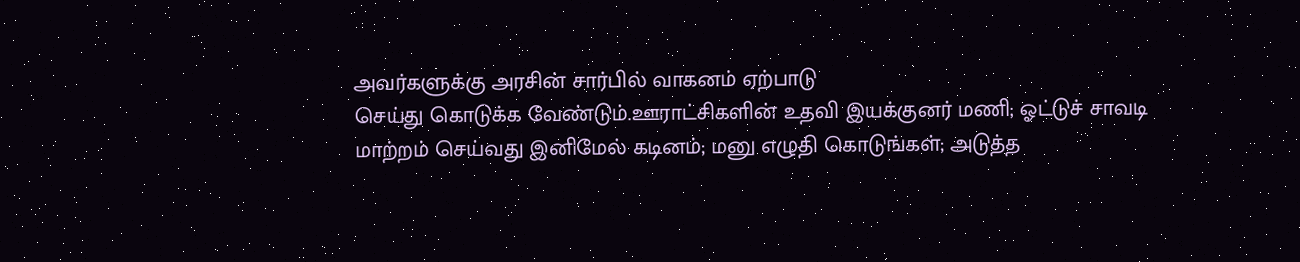அவர்களுக்கு அரசின் சார்பில் வாகனம் ஏற்பாடு
செய்து கொடுக்க வேண்டும்.ஊராட்சிகளின் உதவி இயக்குனர் மணி; ஓட்டுச் சாவடி
மாற்றம் செய்வது இனிமேல் கடினம்; மனு எழுதி கொடுங்கள்; அடுத்த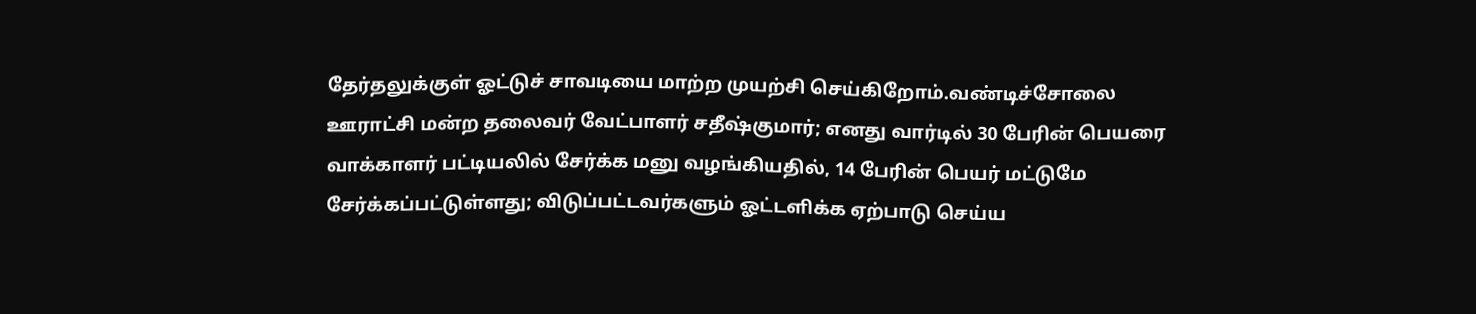தேர்தலுக்குள் ஓட்டுச் சாவடியை மாற்ற முயற்சி செய்கிறோம்.வண்டிச்சோலை
ஊராட்சி மன்ற தலைவர் வேட்பாளர் சதீஷ்குமார்; எனது வார்டில் 30 பேரின் பெயரை
வாக்காளர் பட்டியலில் சேர்க்க மனு வழங்கியதில், 14 பேரின் பெயர் மட்டுமே
சேர்க்கப்பட்டுள்ளது; விடுப்பட்டவர்களும் ஓட்டளிக்க ஏற்பாடு செய்ய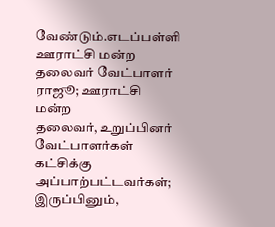வேண்டும்.எடப்பள்ளி ஊராட்சி மன்ற தலைவர் வேட்பாளர் ராஜூ; ஊராட்சி மன்ற
தலைவர், உறுப்பினர் வேட்பாளர்கள் கட்சிக்கு அப்பாற்பட்டவர்கள்;
இருப்பினும்,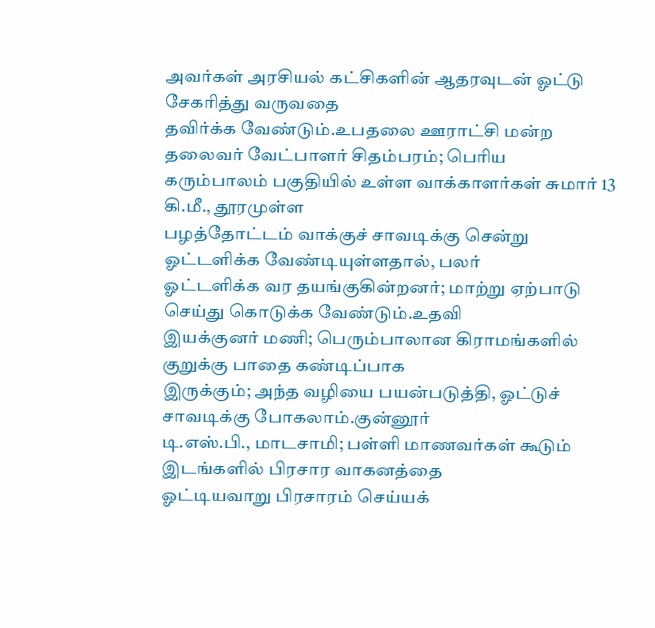அவர்கள் அரசியல் கட்சிகளின் ஆதரவுடன் ஓட்டு சேகரித்து வருவதை
தவிர்க்க வேண்டும்.உபதலை ஊராட்சி மன்ற தலைவர் வேட்பாளர் சிதம்பரம்; பெரிய
கரும்பாலம் பகுதியில் உள்ள வாக்காளர்கள் சுமார் 13 கி.மீ., தூரமுள்ள
பழத்தோட்டம் வாக்குச் சாவடிக்கு சென்று ஓட்டளிக்க வேண்டியுள்ளதால், பலர்
ஓட்டளிக்க வர தயங்குகின்றனர்; மாற்று ஏற்பாடு செய்து கொடுக்க வேண்டும்.உதவி
இயக்குனர் மணி; பெரும்பாலான கிராமங்களில் குறுக்கு பாதை கண்டிப்பாக
இருக்கும்; அந்த வழியை பயன்படுத்தி, ஓட்டுச் சாவடிக்கு போகலாம்.குன்னூர்
டி.எஸ்.பி., மாடசாமி; பள்ளி மாணவர்கள் கூடும் இடங்களில் பிரசார வாகனத்தை
ஓட்டியவாறு பிரசாரம் செய்யக்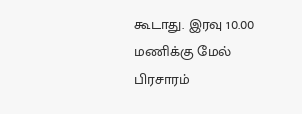கூடாது. இரவு 10.00 மணிக்கு மேல் பிரசாரம்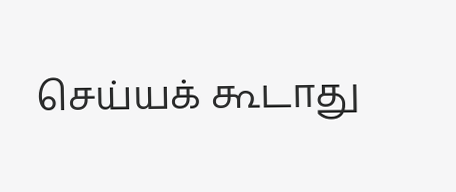செய்யக் கூடாது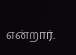என்றார்.